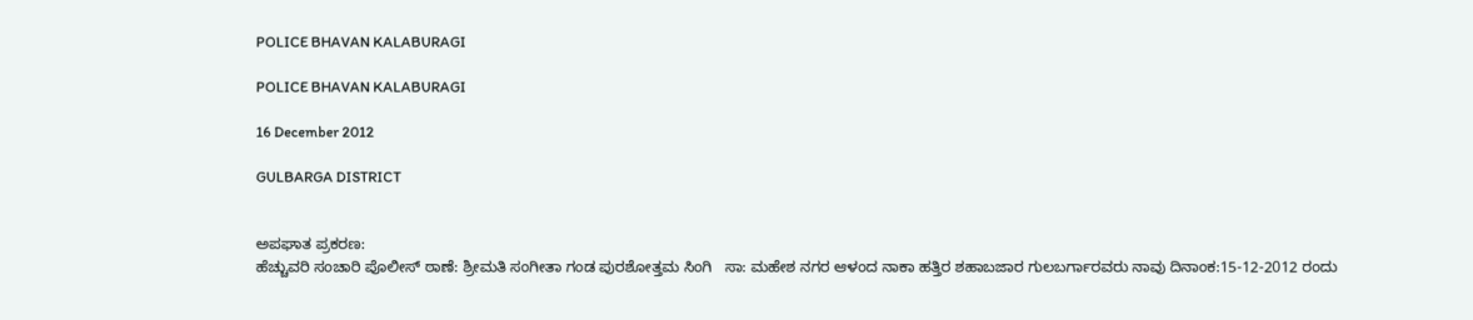POLICE BHAVAN KALABURAGI

POLICE BHAVAN KALABURAGI

16 December 2012

GULBARGA DISTRICT


ಅಪಘಾತ ಪ್ರಕರಣ:
ಹೆಚ್ಚುವರಿ ಸಂಚಾರಿ ಪೊಲೀಸ್ ಠಾಣೆ: ಶ್ರೀಮತಿ ಸಂಗೀತಾ ಗಂಡ ಪುರಶೋತ್ತಮ ಸಿಂಗಿ   ಸಾ: ಮಹೇಶ ನಗರ ಆಳಂದ ನಾಕಾ ಹತ್ತಿರ ಶಹಾಬಜಾರ ಗುಲಬರ್ಗಾರವರು ನಾವು ದಿನಾಂಕ:15-12-2012 ರಂದು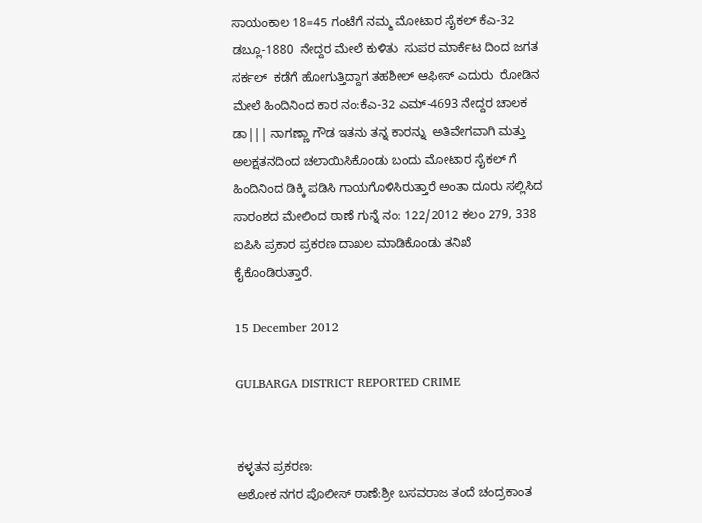ಸಾಯಂಕಾಲ 18=45 ಗಂಟೆಗೆ ನಮ್ಮ ಮೋಟಾರ ಸೈಕಲ್ ಕೆಎ-32 ಡಬ್ಲೂ-1880  ನೇದ್ದರ ಮೇಲೆ ಕುಳಿತು  ಸುಪರ ಮಾರ್ಕೆಟ ದಿಂದ ಜಗತ ಸರ್ಕಲ್  ಕಡೆಗೆ ಹೋಗುತ್ತಿದ್ದಾಗ ತಹಶೀಲ್ ಆಫೀಸ್ ಎದುರು  ರೋಡಿನ ಮೇಲೆ ಹಿಂದಿನಿಂದ ಕಾರ ನಂ:ಕೆಎ-32 ಎಮ್-4693 ನೇದ್ದರ ಚಾಲಕ ಡಾ||| ನಾಗಣ್ಣಾ ಗೌಡ ಇತನು ತನ್ನ ಕಾರನ್ನು  ಅತಿವೇಗವಾಗಿ ಮತ್ತು ಅಲಕ್ಷತನದಿಂದ ಚಲಾಯಿಸಿಕೊಂಡು ಬಂದು ಮೋಟಾರ ಸೈಕಲ್ ಗೆ ಹಿಂದಿನಿಂದ ಡಿಕ್ಕಿ ಪಡಿಸಿ ಗಾಯಗೊಳಿಸಿರುತ್ತಾರೆ ಅಂತಾ ದೂರು ಸಲ್ಲಿಸಿದ ಸಾರಂಶದ ಮೇಲಿಂದ ಠಾಣೆ ಗುನ್ನೆ ನಂ: 122/2012 ಕಲಂ 279, 338 ಐಪಿಸಿ ಪ್ರಕಾರ ಪ್ರಕರಣ ದಾಖಲ ಮಾಡಿಕೊಂಡು ತನಿಖೆ ಕೈಕೊಂಡಿರುತ್ತಾರೆ.

15 December 2012

GULBARGA DISTRICT REPORTED CRIME


ಕಳ್ಳತನ ಪ್ರಕರಣ:
ಅಶೋಕ ನಗರ ಪೊಲೀಸ್ ಠಾಣೆ:ಶ್ರೀ ಬಸವರಾಜ ತಂದೆ ಚಂದ್ರಕಾಂತ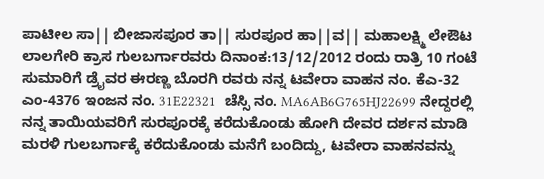ಪಾಟೀಲ ಸಾ|| ಬೀಜಾಸಪೂರ ತಾ|| ಸುರಪೂರ ಹಾ||ವ|| ಮಹಾಲಕ್ಷ್ಮಿ ಲೇಔಟ ಲಾಲಗೇರಿ ಕ್ರಾಸ ಗುಲಬರ್ಗಾರವರು ದಿನಾಂಕ:13/12/2012 ರಂದು ರಾತ್ರಿ 10 ಗಂಟೆ ಸುಮಾರಿಗೆ ಡ್ರೈವರ ಈರಣ್ಣ ಬೊರಗಿ ರವರು ನನ್ನ ಟವೇರಾ ವಾಹನ ನಂ. ಕೆಎ-32 ಎಂ-4376 ಇಂಜನ ನಂ. 31E22321  ಚೆಸ್ಸಿ ನಂ. MA6AB6G765HJ22699 ನೇದ್ದರಲ್ಲಿ ನನ್ನ ತಾಯಿಯವರಿಗೆ ಸುರಪೂರಕ್ಕೆ ಕರೆದುಕೊಂಡು ಹೋಗಿ ದೇವರ ದರ್ಶನ ಮಾಡಿ ಮರಳಿ ಗುಲಬರ್ಗಾಕ್ಕೆ ಕರೆದುಕೊಂಡು ಮನೆಗೆ ಬಂದಿದ್ದು, ಟವೇರಾ ವಾಹನವನ್ನು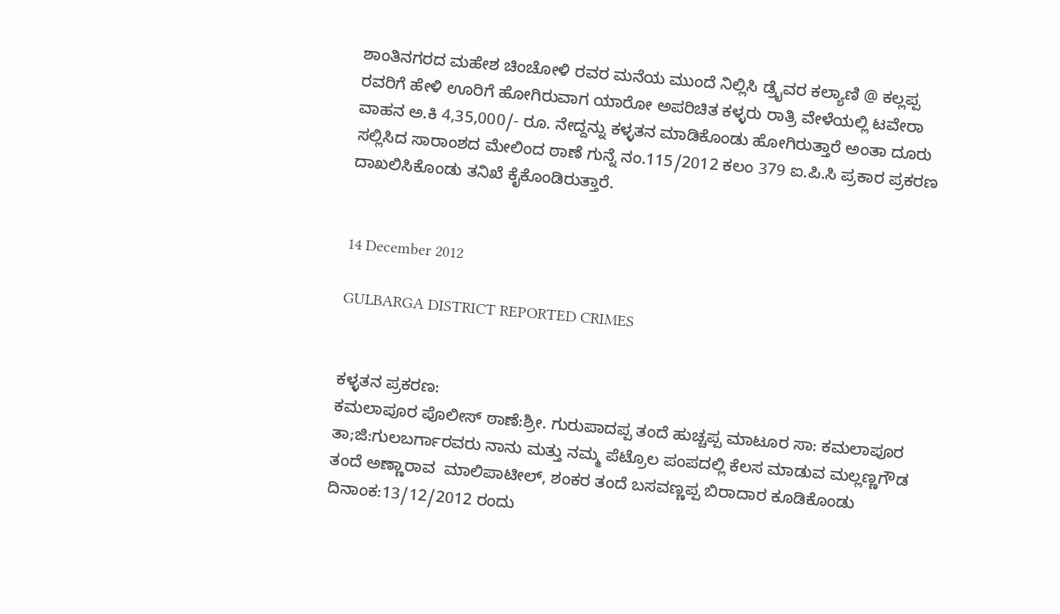ಶಾಂತಿನಗರದ ಮಹೇಶ ಚಿಂಚೋಳಿ ರವರ ಮನೆಯ ಮುಂದೆ ನಿಲ್ಲಿಸಿ ಡ್ರೈವರ ಕಲ್ಯಾಣಿ @ ಕಲ್ಲಪ್ಪ ರವರಿಗೆ ಹೇಳಿ ಊರಿಗೆ ಹೋಗಿರುವಾಗ ಯಾರೋ ಅಪರಿಚಿತ ಕಳ್ಳರು ರಾತ್ರಿ ವೇಳೆಯಲ್ಲಿ ಟವೇರಾ ವಾಹನ ಅ.ಕಿ 4,35,000/- ರೂ. ನೇದ್ದನ್ನು ಕಳ್ಳತನ ಮಾಡಿಕೊಂಡು ಹೋಗಿರುತ್ತಾರೆ ಅಂತಾ ದೂರು ಸಲ್ಲಿಸಿದ ಸಾರಾಂಶದ ಮೇಲಿಂದ ಠಾಣೆ ಗುನ್ನೆ ನಂ.115/2012 ಕಲಂ 379 ಐ.ಪಿ.ಸಿ ಪ್ರಕಾರ ಪ್ರಕರಣ ದಾಖಲಿಸಿಕೊಂಡು ತನಿಖೆ ಕೈಕೊಂಡಿರುತ್ತಾರೆ.


14 December 2012

GULBARGA DISTRICT REPORTED CRIMES


ಕಳ್ಳತನ ಪ್ರಕರಣ:
ಕಮಲಾಪೂರ ಪೊಲೀಸ್ ಠಾಣೆ:ಶ್ರೀ. ಗುರುಪಾದಪ್ಪ ತಂದೆ ಹುಚ್ಚಪ್ಪ ಮಾಟೂರ ಸಾ: ಕಮಲಾಪೂರ ತಾ;ಜಿ:ಗುಲಬರ್ಗಾರವರು ನಾನು ಮತ್ತು ನಮ್ಮ ಪೆಟ್ರೊಲ ಪಂಪದಲ್ಲಿ ಕೆಲಸ ಮಾಡುವ ಮಲ್ಲಣ್ಣಗೌಡ ತಂದೆ ಅಣ್ಣಾರಾವ  ಮಾಲಿಪಾಟೀಲ್, ಶಂಕರ ತಂದೆ ಬಸವಣ್ಣಪ್ಪ ಬಿರಾದಾರ ಕೂಡಿಕೊಂಡು ದಿನಾಂಕ:13/12/2012 ರಂದು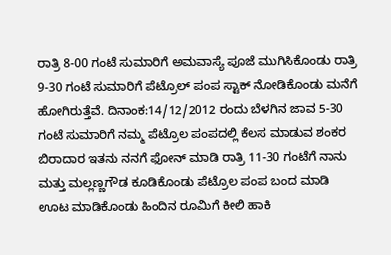ರಾತ್ರಿ 8-00 ಗಂಟೆ ಸುಮಾರಿಗೆ ಅಮವಾಸ್ಯೆ ಪೂಜೆ ಮುಗಿಸಿಕೊಂಡು ರಾತ್ರಿ 9-30 ಗಂಟೆ ಸುಮಾರಿಗೆ ಪೆಟ್ರೊಲ್ ಪಂಪ ಸ್ಟಾಕ್ ನೋಡಿಕೊಂಡು ಮನೆಗೆ ಹೋಗಿರುತ್ತೆವೆ. ದಿನಾಂಕ:14/12/2012 ರಂದು ಬೆಳಗಿನ ಜಾವ 5-30 ಗಂಟೆ ಸುಮಾರಿಗೆ ನಮ್ಮ ಪೆಟ್ರೊಲ ಪಂಪದಲ್ಲಿ ಕೆಲಸ ಮಾಡುವ ಶಂಕರ ಬಿರಾದಾರ ಇತನು ನನಗೆ ಫೋನ್ ಮಾಡಿ ರಾತ್ರಿ 11-30 ಗಂಟೆಗೆ ನಾನು ಮತ್ತು ಮಲ್ಲಣ್ಣಗೌಡ ಕೂಡಿಕೊಂಡು ಪೆಟ್ರೊಲ ಪಂಪ ಬಂದ ಮಾಡಿ ಊಟ ಮಾಡಿಕೊಂಡು ಹಿಂದಿನ ರೂಮಿಗೆ ಕೀಲಿ ಹಾಕಿ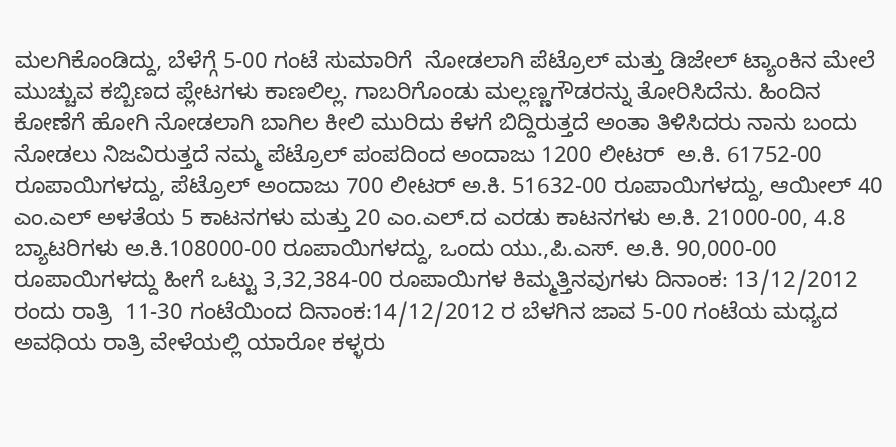ಮಲಗಿಕೊಂಡಿದ್ದು, ಬೆಳೆಗ್ಗೆ 5-00 ಗಂಟೆ ಸುಮಾರಿಗೆ  ನೋಡಲಾಗಿ ಪೆಟ್ರೊಲ್ ಮತ್ತು ಡಿಜೇಲ್ ಟ್ಯಾಂಕಿನ ಮೇಲೆ ಮುಚ್ಚುವ ಕಬ್ಬಿಣದ ಪ್ಲೇಟಗಳು ಕಾಣಲಿಲ್ಲ. ಗಾಬರಿಗೊಂಡು ಮಲ್ಲಣ್ಣಗೌಡರನ್ನು ತೋರಿಸಿದೆನು. ಹಿಂದಿನ ಕೋಣೆಗೆ ಹೋಗಿ ನೋಡಲಾಗಿ ಬಾಗಿಲ ಕೀಲಿ ಮುರಿದು ಕೆಳಗೆ ಬಿದ್ದಿರುತ್ತದೆ ಅಂತಾ ತಿಳಿಸಿದರು ನಾನು ಬಂದು ನೋಡಲು ನಿಜವಿರುತ್ತದೆ ನಮ್ಮ ಪೆಟ್ರೊಲ್ ಪಂಪದಿಂದ ಅಂದಾಜು 1200 ಲೀಟರ್  ಅ.ಕಿ. 61752-00 ರೂಪಾಯಿಗಳದ್ದು, ಪೆಟ್ರೊಲ್ ಅಂದಾಜು 700 ಲೀಟರ್ ಅ.ಕಿ. 51632-00 ರೂಪಾಯಿಗಳದ್ದು, ಆಯೀಲ್ 40 ಎಂ.ಎಲ್ ಅಳತೆಯ 5 ಕಾಟನಗಳು ಮತ್ತು 20 ಎಂ.ಎಲ್.ದ ಎರಡು ಕಾಟನಗಳು ಅ.ಕಿ. 21000-00, 4.8 ಬ್ಯಾಟರಿಗಳು ಅ.ಕಿ.108000-00 ರೂಪಾಯಿಗಳದ್ದು, ಒಂದು ಯು.,ಪಿ.ಎಸ್. ಅ.ಕಿ. 90,000-00 ರೂಪಾಯಿಗಳದ್ದು ಹೀಗೆ ಒಟ್ಟು 3,32,384-00 ರೂಪಾಯಿಗಳ ಕಿಮ್ಮತ್ತಿನವುಗಳು ದಿನಾಂಕ: 13/12/2012 ರಂದು ರಾತ್ರಿ  11-30 ಗಂಟೆಯಿಂದ ದಿನಾಂಕ:14/12/2012 ರ ಬೆಳಗಿನ ಜಾವ 5-00 ಗಂಟೆಯ ಮಧ್ಯದ ಅವಧಿಯ ರಾತ್ರಿ ವೇಳೆಯಲ್ಲಿ ಯಾರೋ ಕಳ್ಳರು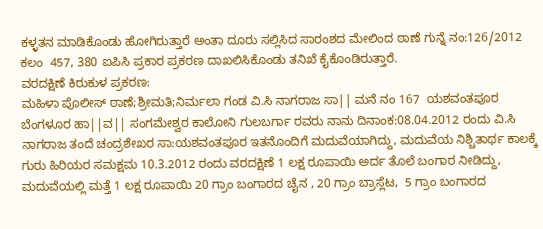ಕಳ್ಳತನ ಮಾಡಿಕೊಂಡು ಹೋಗಿರುತ್ತಾರೆ ಅಂತಾ ದೂರು ಸಲ್ಲಿಸಿದ ಸಾರಂಶದ ಮೇಲಿಂದ ಠಾಣೆ ಗುನ್ನೆ ನಂ:126/2012 ಕಲಂ  457, 380 ಐಪಿಸಿ ಪ್ರಕಾರ ಪ್ರಕರಣ ದಾಖಲಿಸಿಕೊಂಡು ತನಿಖೆ ಕೈಕೊಂಡಿರುತ್ತಾರೆ.
ವರದಕ್ಷಿಣೆ ಕಿರುಕುಳ ಪ್ರಕರಣ:
ಮಹಿಳಾ ಪೊಲೀಸ್ ಠಾಣೆ;ಶ್ರೀಮತಿ;ನಿರ್ಮಲಾ ಗಂಡ ವಿ.ಸಿ ನಾಗರಾಜ ಸಾ|| ಮನೆ ನಂ 167  ಯಶವಂತಪೂರ ಬೆಂಗಳೂರ ಹಾ||ವ|| ಸಂಗಮೇಶ್ವರ ಕಾಲೋನಿ ಗುಲಬರ್ಗಾ ರವರು ನಾನು ದಿನಾಂಕ:08.04.2012 ರಂದು ವಿ.ಸಿ ನಾಗರಾಜ ತಂದೆ ಚಂದ್ರಶೇಖರ ಸಾ:ಯಶವಂತಪೂರ ಇತನೊಂದಿಗೆ ಮದುವೆಯಾಗಿದ್ದು, ಮದುವೆಯ ನಿಶ್ಚಿತಾರ್ಥ ಕಾಲಕ್ಕೆ ಗುರು ಹಿರಿಯರ ಸಮಕ್ಷಮ 10.3.2012 ರಂದು ವರದಕ್ಷಿಣೆ 1 ಲಕ್ಷ ರೂಪಾಯಿ ಅರ್ದ ತೊಲೆ ಬಂಗಾರ ನೀಡಿದ್ದು, ಮದುವೆಯಲ್ಲಿ ಮತ್ತೆ 1 ಲಕ್ಷ ರೂಪಾಯಿ 20 ಗ್ರಾಂ ಬಂಗಾರದ ಚೈನ , 20 ಗ್ರಾಂ ಬ್ರಾಸ್ಲೆಟ,  5 ಗ್ರಾಂ ಬಂಗಾರದ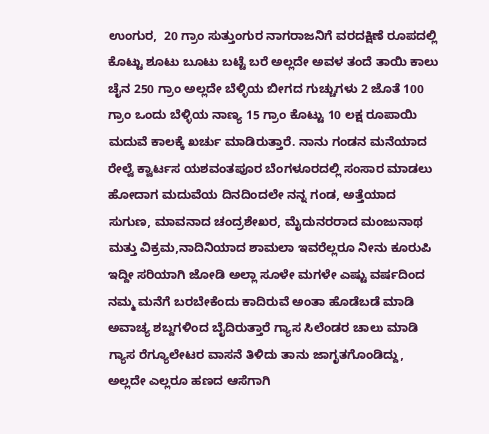ಉಂಗುರ,  20 ಗ್ರಾಂ ಸುತ್ತುಂಗುರ ನಾಗರಾಜನಿಗೆ ವರದಕ್ಷಿಣೆ ರೂಪದಲ್ಲಿ ಕೊಟ್ಟು ಶೂಟು ಬೂಟು ಬಟ್ಟೆ ಬರೆ ಅಲ್ಲದೇ ಅವಳ ತಂದೆ ತಾಯಿ ಕಾಲು ಚೈನ 250 ಗ್ರಾಂ ಅಲ್ಲದೇ ಬೆಳ್ಳಿಯ ಬೀಗದ ಗುಚ್ಚುಗಳು 2 ಜೊತೆ 100 ಗ್ರಾಂ ಒಂದು ಬೆಳ್ಳಿಯ ನಾಣ್ಯ 15 ಗ್ರಾಂ ಕೊಟ್ಟು 10 ಲಕ್ಷ ರೂಪಾಯಿ ಮದುವೆ ಕಾಲಕ್ಕೆ ಖರ್ಚು ಮಾಡಿರುತ್ತಾರೆ. ನಾನು ಗಂಡನ ಮನೆಯಾದ  ರೇಲ್ವೆ ಕ್ವಾರ್ಟಸ ಯಶವಂತಪೂರ ಬೆಂಗಳೂರದಲ್ಲಿ ಸಂಸಾರ ಮಾಡಲು ಹೋದಾಗ ಮದುವೆಯ ದಿನದಿಂದಲೇ ನನ್ನ ಗಂಡ, ಅತ್ತೆಯಾದ ಸುಗುಣ, ಮಾವನಾದ ಚಂದ್ರಶೇಖರ, ಮೈದುನರರಾದ ಮಂಜುನಾಥ ಮತ್ತು ವಿಕ್ರಮ,ನಾದಿನಿಯಾದ ಶಾಮಲಾ ಇವರೆಲ್ಲರೂ ನೀನು ಕೂರುಪಿ ಇದ್ದೀ ಸರಿಯಾಗಿ ಜೋಡಿ ಅಲ್ಲಾ ಸೂಳೇ ಮಗಳೇ ಎಷ್ಟು ವರ್ಷದಿಂದ ನಮ್ಮ ಮನೆಗೆ ಬರಬೇಕೆಂದು ಕಾದಿರುವೆ ಅಂತಾ ಹೊಡೆಬಡೆ ಮಾಡಿ ಅವಾಚ್ಯ ಶಬ್ದಗಳಿಂದ ಬೈದಿರುತ್ತಾರೆ ಗ್ಯಾಸ ಸಿಲೆಂಡರ ಚಾಲು ಮಾಡಿ ಗ್ಯಾಸ ರೆಗ್ಯೂಲೇಟರ ವಾಸನೆ ತಿಳಿದು ತಾನು ಜಾಗೃತಗೊಂಡಿದ್ದು, ಅಲ್ಲದೇ ಎಲ್ಲರೂ ಹಣದ ಆಸೆಗಾಗಿ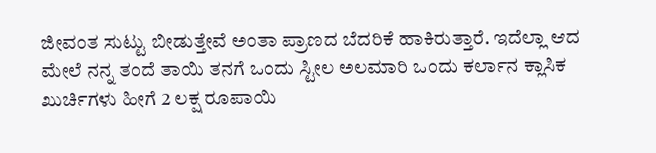ಜೀವಂತ ಸುಟ್ಟು ಬೀಡುತ್ತೇವೆ ಅಂತಾ ಪ್ರಾಣದ ಬೆದರಿಕೆ ಹಾಕಿರುತ್ತಾರೆ. ಇದೆಲ್ಲಾ ಆದ ಮೇಲೆ ನನ್ನ ತಂದೆ ತಾಯಿ ತನಗೆ ಒಂದು ಸ್ಟೀಲ ಅಲಮಾರಿ ಒಂದು ಕರ್ಲಾನ ಕ್ಲಾಸಿಕ ಖುರ್ಚಿಗಳು ಹೀಗೆ 2 ಲಕ್ಷ ರೂಪಾಯಿ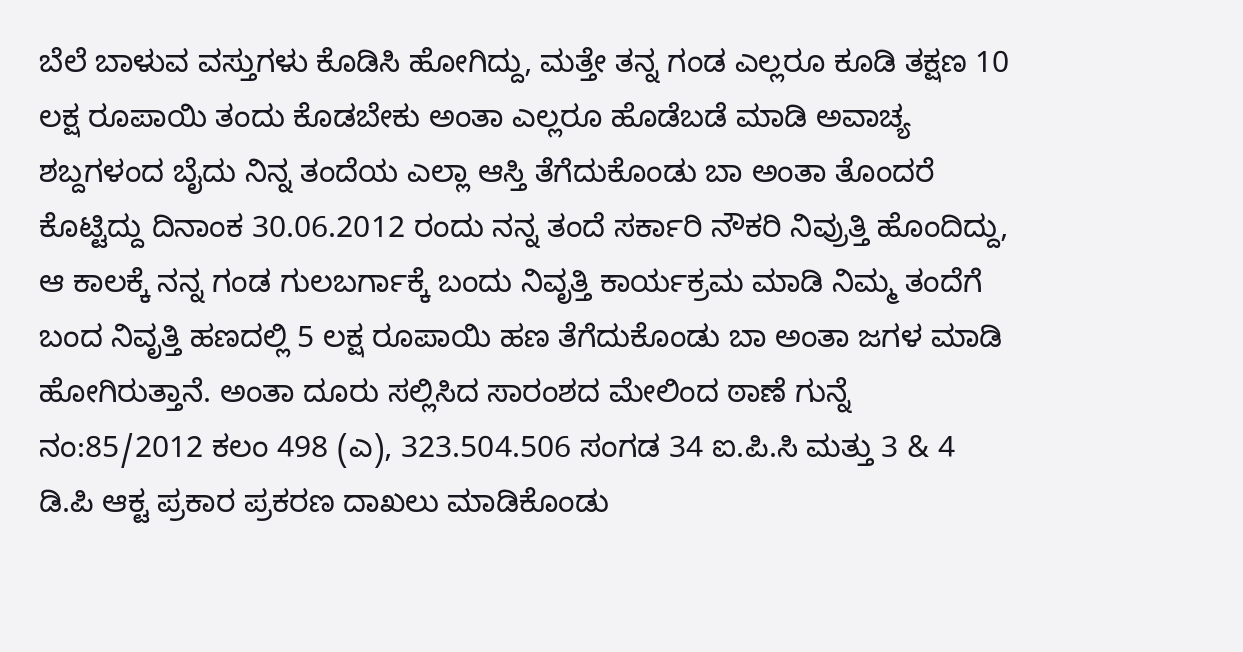ಬೆಲೆ ಬಾಳುವ ವಸ್ತುಗಳು ಕೊಡಿಸಿ ಹೋಗಿದ್ದು, ಮತ್ತೇ ತನ್ನ ಗಂಡ ಎಲ್ಲರೂ ಕೂಡಿ ತಕ್ಷಣ 10 ಲಕ್ಷ ರೂಪಾಯಿ ತಂದು ಕೊಡಬೇಕು ಅಂತಾ ಎಲ್ಲರೂ ಹೊಡೆಬಡೆ ಮಾಡಿ ಅವಾಚ್ಯ ಶಬ್ದಗಳಂದ ಬೈದು ನಿನ್ನ ತಂದೆಯ ಎಲ್ಲಾ ಆಸ್ತಿ ತೆಗೆದುಕೊಂಡು ಬಾ ಅಂತಾ ತೊಂದರೆ ಕೊಟ್ಟಿದ್ದು ದಿನಾಂಕ 30.06.2012 ರಂದು ನನ್ನ ತಂದೆ ಸರ್ಕಾರಿ ನೌಕರಿ ನಿವ್ರುತ್ತಿ ಹೊಂದಿದ್ದು, ಆ ಕಾಲಕ್ಕೆ ನನ್ನ ಗಂಡ ಗುಲಬರ್ಗಾಕ್ಕೆ ಬಂದು ನಿವೃತ್ತಿ ಕಾರ್ಯಕ್ರಮ ಮಾಡಿ ನಿಮ್ಮ ತಂದೆಗೆ ಬಂದ ನಿವೃತ್ತಿ ಹಣದಲ್ಲಿ 5 ಲಕ್ಷ ರೂಪಾಯಿ ಹಣ ತೆಗೆದುಕೊಂಡು ಬಾ ಅಂತಾ ಜಗಳ ಮಾಡಿ ಹೋಗಿರುತ್ತಾನೆ. ಅಂತಾ ದೂರು ಸಲ್ಲಿಸಿದ ಸಾರಂಶದ ಮೇಲಿಂದ ಠಾಣೆ ಗುನ್ನೆ ನಂ:85/2012 ಕಲಂ 498 (ಎ), 323.504.506 ಸಂಗಡ 34 ಐ.ಪಿ.ಸಿ ಮತ್ತು 3 & 4 ಡಿ.ಪಿ ಆಕ್ಟ ಪ್ರಕಾರ ಪ್ರಕರಣ ದಾಖಲು ಮಾಡಿಕೊಂಡು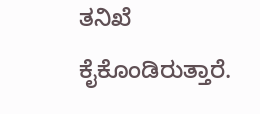ತನಿಖೆ ಕೈಕೊಂಡಿರುತ್ತಾರೆ.